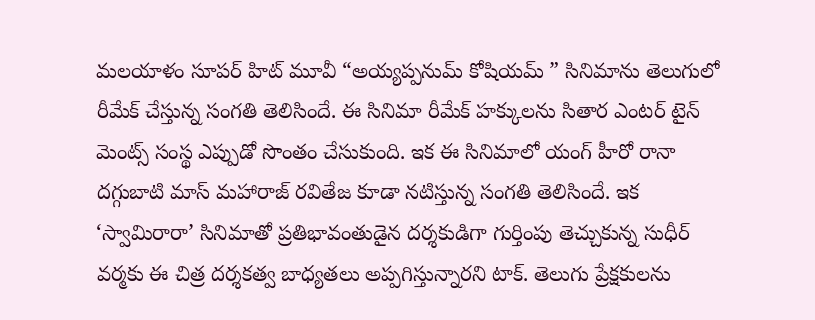మలయాళం సూపర్ హిట్ మూవీ “అయ్యప్పనుమ్ కోషియమ్ ” సినిమాను తెలుగులో రీమేక్ చేస్తున్న సంగతి తెలిసిందే. ఈ సినిమా రీమేక్ హక్కులను సితార ఎంటర్ టైన్ మెంట్స్ సంస్థ ఎప్పుడో సొంతం చేసుకుంది. ఇక ఈ సినిమాలో యంగ్ హీరో రానా దగ్గుబాటి మాస్ మహారాజ్ రవితేజ కూడా నటిస్తున్న సంగతి తెలిసిందే. ఇక ‘స్వామిరారా’ సినిమాతో ప్రతిభావంతుడైన దర్శకుడిగా గుర్తింపు తెచ్చుకున్న సుధీర్ వర్మకు ఈ చిత్ర దర్శకత్వ బాధ్యతలు అప్పగిస్తున్నారని టాక్. తెలుగు ప్రేక్షకులను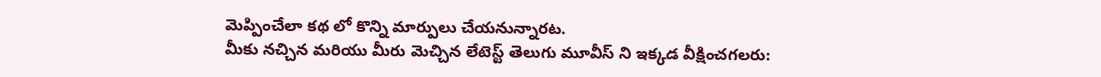మెప్పించేలా కథ లో కొన్ని మార్పులు చేయనున్నారట.
మీకు నచ్చిన మరియు మీరు మెచ్చిన లేటెస్ట్ తెలుగు మూవీస్ ని ఇక్కడ వీక్షించగలరు: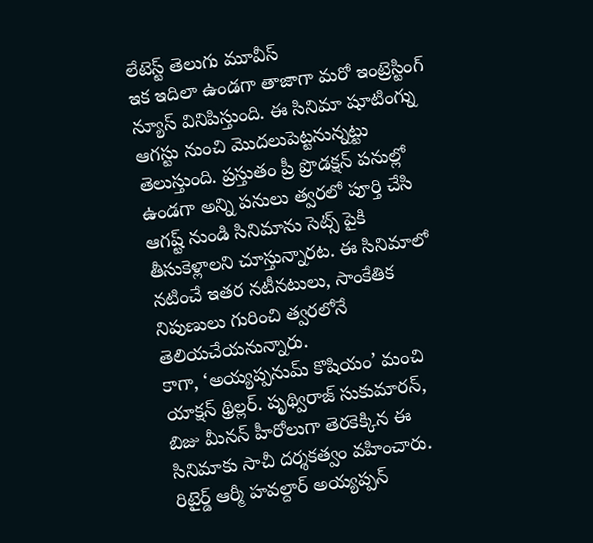లేటెస్ట్ తెలుగు మూవీస్
ఇక ఇదిలా ఉండగా తాజాగా మరో ఇంట్రెస్టింగ్ న్యూస్ వినిపిస్తుంది. ఈ సినిమా షూటింగ్ను ఆగస్టు నుంచి మొదలుపెట్టనున్నట్టు తెలుస్తుంది. ప్రస్తుతం ప్రీ ప్రొడక్షన్ పనుల్లో ఉండగా అన్ని పనులు త్వరలో పూర్తి చేసి ఆగష్ట్ నుండి సినిమాను సెట్స్ పైకి తీసుకెళ్లాలని చూస్తున్నారట. ఈ సినిమాలో నటించే ఇతర నటీనటులు, సాంకేతిక నిపుణులు గురించి త్వరలోనే తెలియచేయనున్నారు.
కాగా, ‘అయ్యప్పనుమ్ కొషియం’ మంచి యాక్షన్ థ్రిల్లర్. పృథ్విరాజ్ సుకుమారన్, బిజు మీనన్ హీరోలుగా తెరకెక్కిన ఈ సినిమాకు సాచీ దర్శకత్వం వహించారు. రిటైర్డ్ ఆర్మీ హవల్దార్ అయ్యప్పన్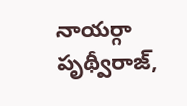నాయర్గా పృథ్వీరాజ్,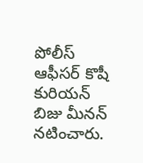పోలీస్ ఆఫీసర్ కొషీ కురియన్ బిజు మీనన్ నటించారు.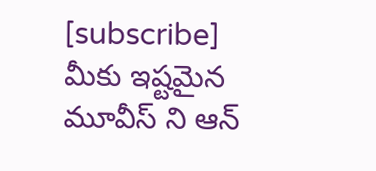[subscribe]
మీకు ఇష్టమైన మూవీస్ ని ఆన్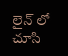లైన్ లో చూసి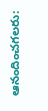ఆనందించగలరు: